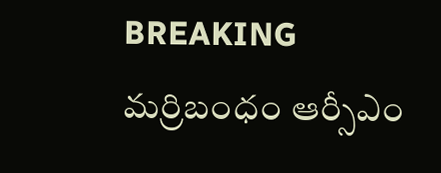BREAKING
మర్రిబంధం ఆర్సీఎం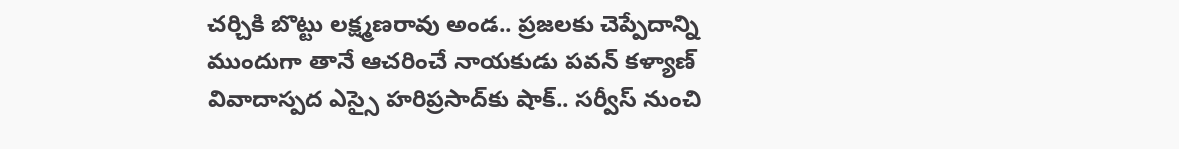చర్చికి బొట్టు లక్ష్మణరావు అండ.. ప్రజలకు చెప్పేదాన్ని ముందుగా తానే ఆచరించే నాయకుడు పవన్ కళ్యాణ్ వివాదాస్పద ఎస్సై హరిప్రసాద్‌కు షాక్‌.. సర్వీస్ నుంచి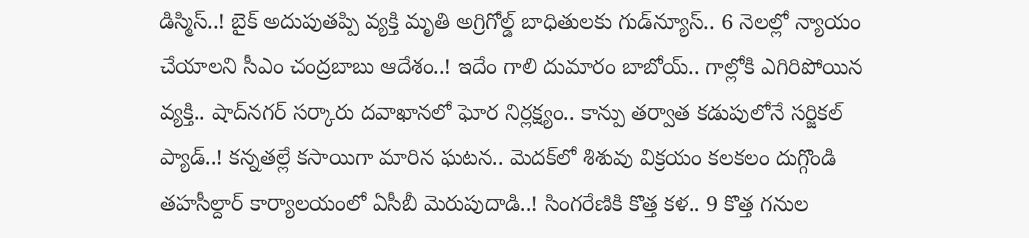డిస్మిస్‌..! బైక్ అదుపుతప్పి వ్యక్తి మృతి అగ్రిగోల్డ్ బాధితులకు గుడ్‌న్యూస్.. 6 నెలల్లో న్యాయం చేయాలని సీఎం చంద్రబాబు ఆదేశం..! ఇదేం గాలి దుమారం బాబోయ్.. గాల్లోకి ఎగిరిపోయిన వ్యక్తి.. షాద్‌నగర్ సర్కారు దవాఖానలో ఘోర నిర్లక్ష్యం.. కాన్పు తర్వాత కడుపులోనే సర్జికల్ ప్యాడ్..! కన్నతల్లే కసాయిగా మారిన ఘటన.. మెదక్‌లో శిశువు విక్రయం కలకలం దుగ్గొండి తహసీల్దార్ కార్యాలయంలో ఏసీబీ మెరుపుదాడి..! సింగరేణికి కొత్త కళ.. 9 కొత్త గనుల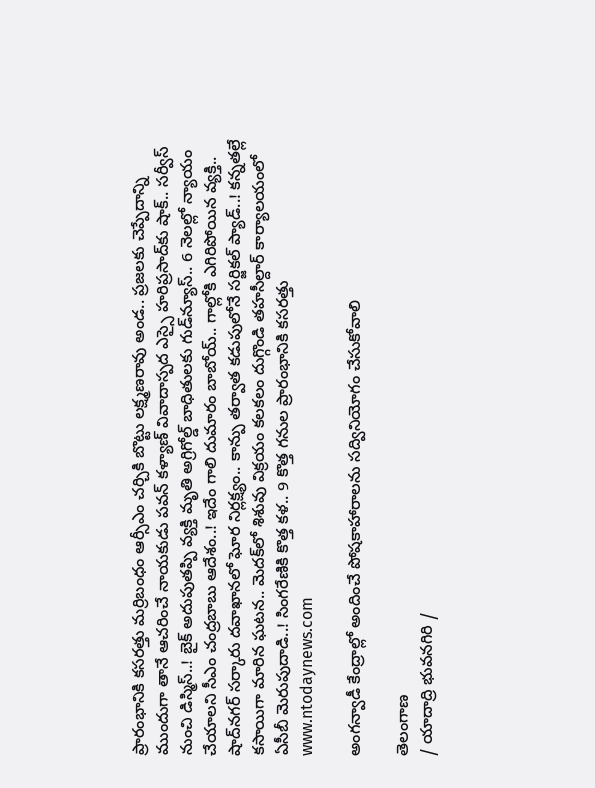ప్రారంభానికి కసరత్తు మర్రిబంధం ఆర్సీఎం చర్చికి బొట్టు లక్ష్మణరావు అండ.. ప్రజలకు చెప్పేదాన్ని ముందుగా తానే ఆచరించే నాయకుడు పవన్ కళ్యాణ్ వివాదాస్పద ఎస్సై హరిప్రసాద్‌కు షాక్‌.. సర్వీస్ నుంచి డిస్మిస్‌..! బైక్ అదుపుతప్పి వ్యక్తి మృతి అగ్రిగోల్డ్ బాధితులకు గుడ్‌న్యూస్.. 6 నెలల్లో న్యాయం చేయాలని సీఎం చంద్రబాబు ఆదేశం..! ఇదేం గాలి దుమారం బాబోయ్.. గాల్లోకి ఎగిరిపోయిన వ్యక్తి.. షాద్‌నగర్ సర్కారు దవాఖానలో ఘోర నిర్లక్ష్యం.. కాన్పు తర్వాత కడుపులోనే సర్జికల్ ప్యాడ్..! కన్నతల్లే కసాయిగా మారిన ఘటన.. మెదక్‌లో శిశువు విక్రయం కలకలం దుగ్గొండి తహసీల్దార్ కార్యాలయంలో ఏసీబీ మెరుపుదాడి..! సింగరేణికి కొత్త కళ.. 9 కొత్త గనుల ప్రారంభానికి కసరత్తు
www.ntodaynews.com

అంగన్వాడీ కేంద్రాల్లో అందించే పోషకాహారాలను సద్వినియోగం చేసుకోవాలి

తెలంగాణ
/ యాదాద్రి భువనగిరి /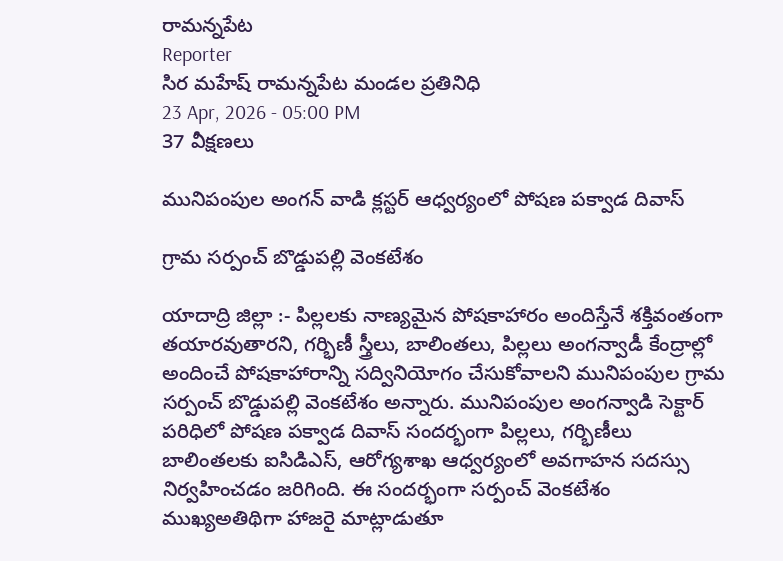రామన్నపేట
Reporter
సిర మహేష్ రామన్నపేట మండల ప్రతినిధి
23 Apr, 2026 - 05:00 PM
37 వీక్షణలు

మునిపంపుల అంగన్ వాడి క్లస్టర్ ఆధ్వర్యంలో పోషణ పక్వాడ దివాస్

గ్రామ సర్పంచ్ బొడ్డుపల్లి వెంకటేశం

యాదాద్రి జిల్లా :- పిల్లలకు నాణ్యమైన పోషకాహారం అందిస్తేనే శక్తివంతంగా తయారవుతారని, గర్భిణీ స్త్రీలు, బాలింతలు, పిల్లలు అంగన్వాడీ కేంద్రాల్లో అందించే పోషకాహారాన్ని సద్వినియోగం చేసుకోవాలని మునిపంపుల గ్రామ సర్పంచ్ బొడ్డుపల్లి వెంకటేశం అన్నారు. మునిపంపుల అంగన్వాడి సెక్టార్ పరిధిలో పోషణ పక్వాడ దివాస్ సందర్భంగా పిల్లలు, గర్భిణీలు బాలింతలకు ఐసిడిఎస్, ఆరోగ్యశాఖ ఆధ్వర్యంలో అవగాహన సదస్సు నిర్వహించడం జరిగింది. ఈ సందర్భంగా సర్పంచ్ వెంకటేశం ముఖ్యఅతిథిగా హాజరై మాట్లాడుతూ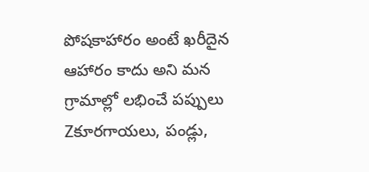పోషకాహారం అంటే ఖరీదైన ఆహారం కాదు అని మన గ్రామాల్లో లభించే పప్పులు Zకూరగాయలు, పండ్లు,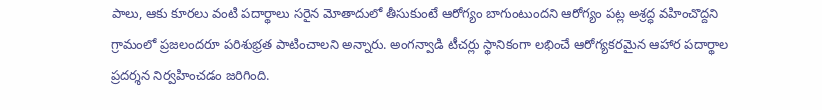పాలు, ఆకు కూరలు వంటి పదార్థాలు సరైన మోతాదులో తీసుకుంటే ఆరోగ్యం బాగుంటుందని ఆరోగ్యం పట్ల అశ్రద్ధ వహించొద్దని గ్రామంలో ప్రజలందరూ పరిశుభ్రత పాటించాలని అన్నారు. అంగన్వాడి టీచర్లు స్థానికంగా లభించే ఆరోగ్యకరమైన ఆహార పదార్థాల ప్రదర్శన నిర్వహించడం జరిగింది.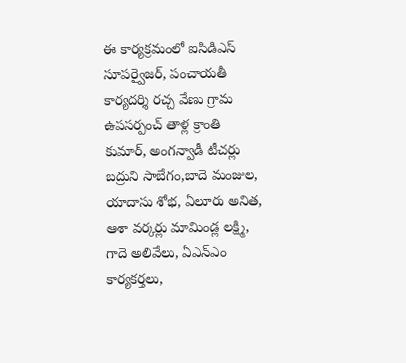ఈ కార్యక్రమంలో ఐసిడిఎస్ సూపర్వైజర్, పంచాయతీ కార్యదర్శి రచ్చ వేణు గ్రామ ఉపసర్పంచ్ తాళ్ల క్రాంతి కుమార్, అంగన్వాడీ టీచర్లు బద్రుని సాబేగం,బాదె మంజుల, యాదాసు శోభ, ఏలూరు అనిత, ఆశా వర్కర్లు మామిండ్ల లక్ష్మి, గాదె అలివేలు, ఏఎన్ఎం కార్యకర్తలు,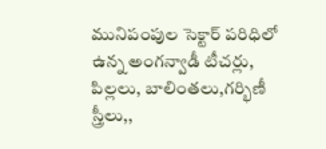మునిపంపుల సెక్టార్ పరిధిలో ఉన్న అంగన్వాడీ టీచర్లు, పిల్లలు, బాలింతలు,గర్భిణీ స్త్రీలు,,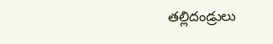తల్లిదండ్రులు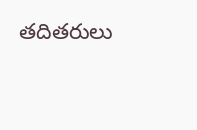తదితరులు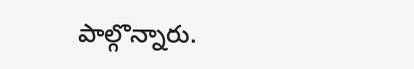పాల్గొన్నారు.